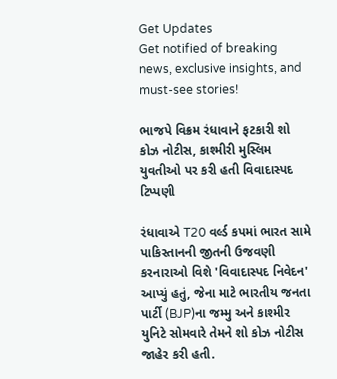Get Updates
Get notified of breaking news, exclusive insights, and must-see stories!

ભાજપે વિક્રમ રંધાવાને ફટકારી શો કોઝ નોટીસ, કાશ્મીરી મુસ્લિમ યુવતીઓ પર કરી હતી વિવાદાસ્પદ ટિપ્પણી

રંધાવાએ T20 વર્લ્ડ કપમાં ભારત સામે પાકિસ્તાનની જીતની ઉજવણી કરનારાઓ વિશે 'વિવાદાસ્પદ નિવેદન' આપ્યું હતું, જેના માટે ભારતીય જનતા પાર્ટી (BJP)ના જમ્મુ અને કાશ્મીર યુનિટે સોમવારે તેમને શો કોઝ નોટીસ જાહેર કરી હતી.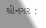શ્રીનગર :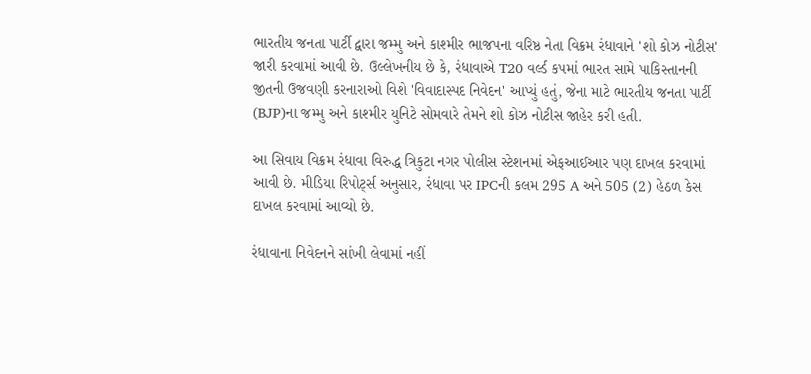ભારતીય જનતા પાર્ટી દ્વારા જમ્મુ અને કાશ્મીર ભાજપના વરિષ્ઠ નેતા વિક્રમ રંધાવાને 'શો કોઝ નોટીસ' જારી કરવામાં આવી છે. ઉલ્લેખનીય છે કે, રંધાવાએ T20 વર્લ્ડ કપમાં ભારત સામે પાકિસ્તાનની જીતની ઉજવણી કરનારાઓ વિશે 'વિવાદાસ્પદ નિવેદન' આપ્યું હતું, જેના માટે ભારતીય જનતા પાર્ટી (BJP)ના જમ્મુ અને કાશ્મીર યુનિટે સોમવારે તેમને શો કોઝ નોટીસ જાહેર કરી હતી.

આ સિવાય વિક્રમ રંધાવા વિરુદ્ધ ત્રિકુટા નગર પોલીસ સ્ટેશનમાં એફઆઈઆર પણ દાખલ કરવામાં આવી છે. મીડિયા રિપોર્ટ્સ અનુસાર, રંધાવા પર IPCની કલમ 295 A અને 505 (2) હેઠળ કેસ દાખલ કરવામાં આવ્યો છે.

રંધાવાના નિવેદનને સાંખી લેવામાં નહીં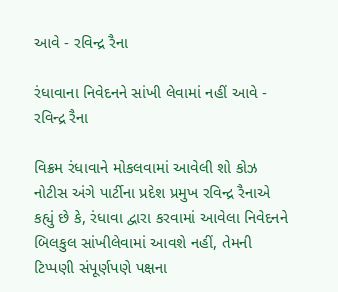આવે - રવિન્દ્ર રૈના

રંધાવાના નિવેદનને સાંખી લેવામાં નહીં આવે - રવિન્દ્ર રૈના

વિક્રમ રંધાવાને મોકલવામાં આવેલી શો કોઝ નોટીસ અંગે પાર્ટીના પ્રદેશ પ્રમુખ રવિન્દ્ર રૈનાએ કહ્યું છે કે, રંધાવા દ્વારા કરવામાં આવેલા નિવેદનને બિલકુલ સાંખીલેવામાં આવશે નહીં, તેમની ટિપ્પણી સંપૂર્ણપણે પક્ષના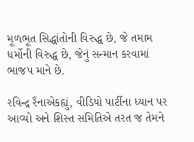મૂળભૂત સિદ્ધાંતોની વિરુદ્ધ છે, જે તમામ ધર્મોની વિરુદ્ધ છે, જેનું સન્માન કરવામાં ભાજપ માને છે.

રવિન્દ્ર રૈનાએકહ્યું, વીડિયો પાર્ટીના ધ્યાન પર આવ્યો અને શિસ્ત સમિતિએ તરત જ તેમને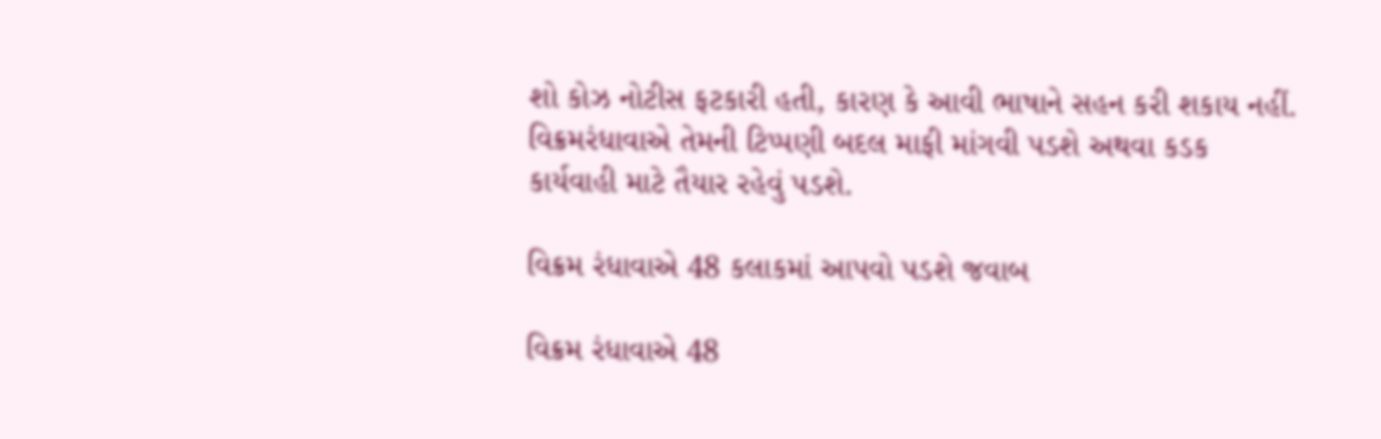શો કોઝ નોટીસ ફટકારી હતી, કારણ કે આવી ભાષાને સહન કરી શકાય નહીં. વિક્રમરંધાવાએ તેમની ટિપ્પણી બદલ માફી માંગવી પડશે અથવા કડક કાર્યવાહી માટે તૈયાર રહેવું પડશે.

વિક્રમ રંધાવાએ 48 કલાકમાં આપવો પડશે જવાબ

વિક્રમ રંધાવાએ 48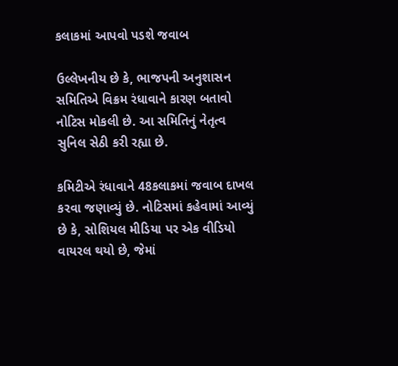કલાકમાં આપવો પડશે જવાબ

ઉલ્લેખનીય છે કે, ભાજપની અનુશાસન સમિતિએ વિક્રમ રંધાવાને કારણ બતાવો નોટિસ મોકલી છે. આ સમિતિનું નેતૃત્વ સુનિલ સેઠી કરી રહ્યા છે.

કમિટીએ રંધાવાને 48કલાકમાં જવાબ દાખલ કરવા જણાવ્યું છે. નોટિસમાં કહેવામાં આવ્યું છે કે, સોશિયલ મીડિયા પર એક વીડિયો વાયરલ થયો છે, જેમાં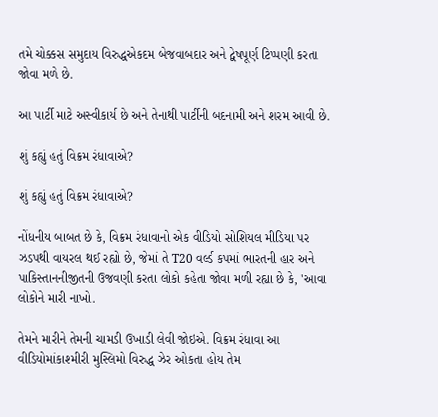તમે ચોક્કસ સમુદાય વિરુદ્ધએકદમ બેજવાબદાર અને દ્વેષપૂર્ણ ટિપ્પણી કરતા જોવા મળે છે.

આ પાર્ટી માટે અસ્વીકાર્ય છે અને તેનાથી પાર્ટીની બદનામી અને શરમ આવી છે.

શું કહ્યું હતું વિક્રમ રંધાવાએ?

શું કહ્યું હતું વિક્રમ રંધાવાએ?

નોંધનીય બાબત છે કે, વિક્રમ રંધાવાનો એક વીડિયો સોશિયલ મીડિયા પર ઝડપથી વાયરલ થઈ રહ્યો છે, જેમાં તે T20 વર્લ્ડ કપમાં ભારતની હાર અને પાકિસ્તાનનીજીતની ઉજવણી કરતા લોકો કહેતા જોવા મળી રહ્યા છે કે, 'આવા લોકોને મારી નાખો.

તેમને મારીને તેમની ચામડી ઉખાડી લેવી જોઇએ. વિક્રમ રંધાવા આ વીડિયોમાંકાશ્મીરી મુસ્લિમો વિરુદ્ધ ઝેર ઓકતા હોય તેમ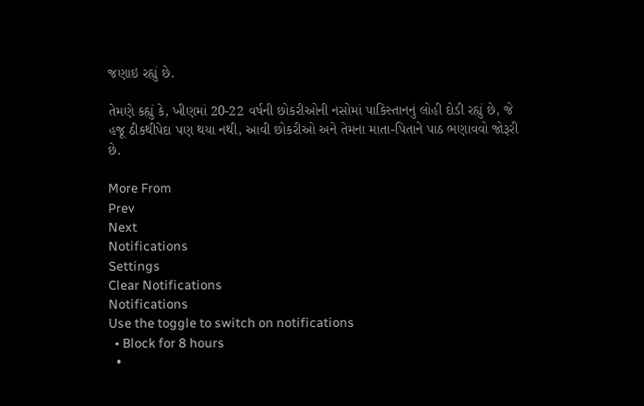જણાઇ રહ્યું છે.

તેમણે કહ્યું કે, ખીણમાં 20-22 વર્ષની છોકરીઓની નસોમાં પાકિસ્તાનનું લોહી દોડી રહ્યું છે, જે હજૂ ઠીકથીપેદા પણ થયા નથી, આવી છોકરીઓ અને તેમના માતા-પિતાને પાઠ ભણાવવો જોરૂરી છે.

More From
Prev
Next
Notifications
Settings
Clear Notifications
Notifications
Use the toggle to switch on notifications
  • Block for 8 hours
  •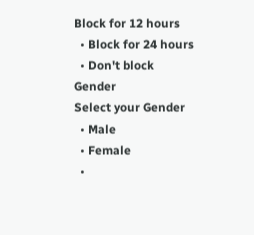Block for 12 hours
  • Block for 24 hours
  • Don't block
Gender
Select your Gender
  • Male
  • Female
  •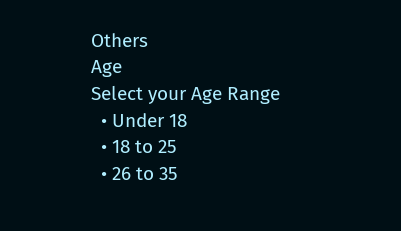Others
Age
Select your Age Range
  • Under 18
  • 18 to 25
  • 26 to 35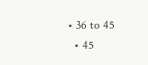• 36 to 45
  • 45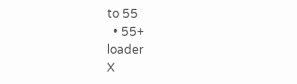to 55
  • 55+
loader
X